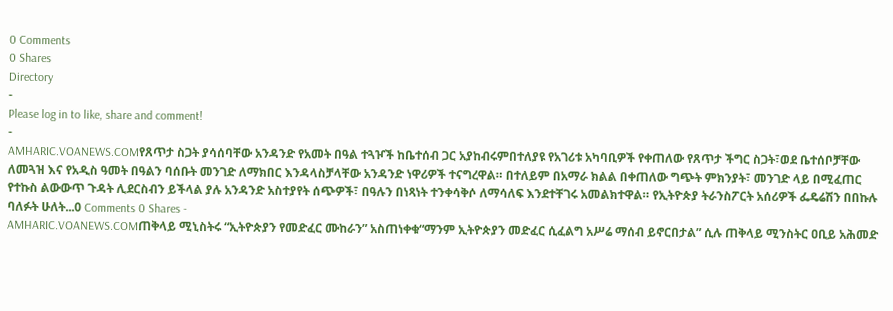0 Comments
0 Shares
Directory
-
Please log in to like, share and comment!
-
AMHARIC.VOANEWS.COMየጸጥታ ስጋት ያሳሰባቸው አንዳንድ የአመት በዓል ተጓዦች ከቤተሰብ ጋር አያከብሩምበተለያዩ የአገሪቱ አካባቢዎች የቀጠለው የጸጥታ ችግር ስጋት፣ወደ ቤተሰቦቻቸው ለመጓዝ እና የአዲስ ዓመት በዓልን ባሰቡት መንገድ ለማክበር እንዳላስቻላቸው አንዳንድ ነዋሪዎች ተናግረዋል። በተለይም በአማራ ክልል በቀጠለው ግጭት ምክንያት፣ መንገድ ላይ በሚፈጠር የተኩስ ልውውጥ ጉዳት ሊደርስብን ይችላል ያሉ አንዳንድ አስተያየት ሰጭዎች፣ በዓሉን በነጻነት ተንቀሳቅሶ ለማሳለፍ እንደተቸገሩ አመልክተዋል። የኢትዮጵያ ትራንስፖርት አሰሪዎች ፌዴሬሽን በበኩሉ ባለፉት ሁለት...0 Comments 0 Shares -
AMHARIC.VOANEWS.COMጠቅላይ ሚኒስትሩ “ኢትዮጵያን የመድፈር ሙከራን” አስጠነቀቁ“ማንም ኢትዮጵያን መድፈር ሲፈልግ አሥሬ ማሰብ ይኖርበታል” ሲሉ ጠቅላይ ሚንስትር ዐቢይ አሕመድ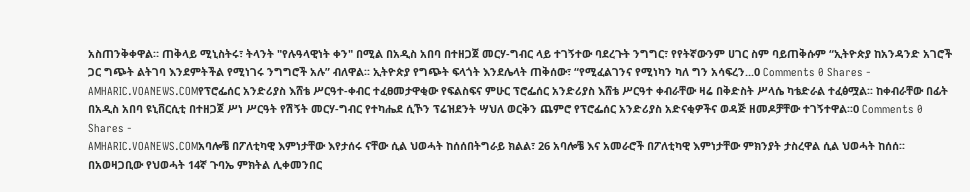አስጠንቅቀዋል። ጠቅላይ ሚኒስትሩ፣ ትላንት "የሉዓላዊነት ቀን" በሚል በአዲስ አበባ በተዘጋጀ መርሃ-ግብር ላይ ተገኝተው ባደረጉት ንግግር፣ የየትኛውንም ሀገር ስም ባይጠቅሱም “ኢትዮጵያ ከአንዳንድ አገሮች ጋር ግጭት ልትገባ እንደምትችል የሚነገሩ ንግግሮች አሉ” ብለዋል፡፡ ኢትዮጵያ የግጭት ፍላጎት እንደሌላት ጠቅሰው፣ “የሚፈልገንና የሚነካን ካለ ግን አሳፍረን...0 Comments 0 Shares -
AMHARIC.VOANEWS.COMየፕሮፌሰር አንድሪያስ እሸቴ ሥርዓተ-ቀብር ተፈፀመታዋቂው የፍልስፍና ምሁር ፕሮፌሰር አንድሪያስ እሸቴ ሥርዓተ ቀብራቸው ዛሬ በቅድስት ሥላሴ ካቴድራል ተፈፅሟል፡፡ ከቀብራቸው በፊት በአዲስ አበባ ዩኒቨርሲቲ በተዘጋጀ ሥነ ሥርዓት የሽኝት መርሃ-ግብር የተካሔደ ሲኾን ፕሬዝደንት ሣህለ ወርቅን ጨምሮ የፕሮፌሰር አንድሪያስ አድናቂዎችና ወዳጅ ዘመዶቻቸው ተገኝተዋል፡፡0 Comments 0 Shares -
AMHARIC.VOANEWS.COMአባሎቼ በፖለቲካዊ እምነታቸው እየታሰሩ ናቸው ሲል ህወሓት ከሰሰበትግራይ ክልል፣ 26 አባሎቼ እና አመራሮች በፖለቲካዊ እምነታቸው ምክንያት ታስረዋል ሲል ህወሓት ከሰሰ፡፡ በአወዛጋቢው የህወሓት 14ኛ ጉባኤ ምክትል ሊቀመንበር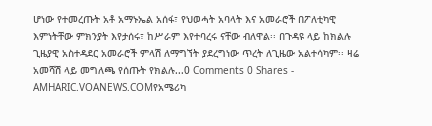ሆነው የተመረጡት አቶ አማኑኤል አሰፋ፣ የህወሓት አባላት እና አመራሮች በፖለቲካዊ እምነትቸው ምክንያት እየታሰሩ፣ ከሥራም እየተባረሩ ናቸው ብለዋል፡፡ በጉዳዩ ላይ ከክልሉ ጊዜያዊ አስተዳደር አመራሮች ምላሽ ለማግኘት ያደረግነው ጥረት ለጊዜው አልተሳካም፡፡ ዛሬ አመሻሽ ላይ መግለጫ የሰጡት የክልሉ...0 Comments 0 Shares -
AMHARIC.VOANEWS.COMየአሜሪካ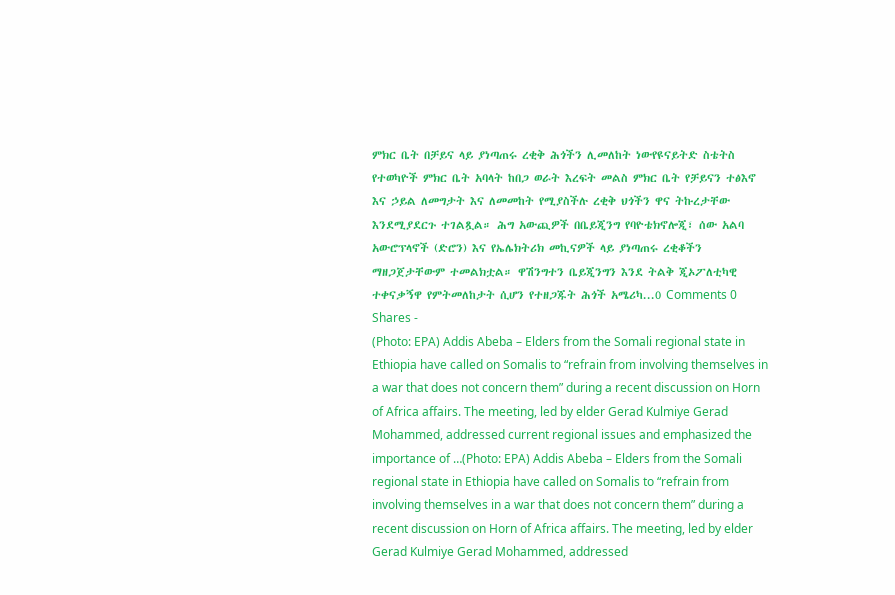ምክር ቤት በቻይና ላይ ያነጣጠሩ ረቂቅ ሕጎችን ሊመለከት ነውየዩናይትድ ስቴትስ የተወካዮች ምክር ቤት አባላት ከበጋ ወራት እረፍት መልስ ምክር ቤት የቻይናን ተፅእኖ እና ኃይል ለመግታት እና ለመመከት የሚያስችሉ ረቂቅ ህጎችን ዋና ትኩረታቸው እንደሚያደርጉ ተገልጿል። ሕግ አውጪዎች በቤይጂንግ የባዮቴክኖሎጂ፣ ሰው አልባ አውሮፕላኖች (ድሮን) እና የኤሌክትሪክ መኪናዎች ላይ ያነጣጠሩ ረቂቆችን ማዘጋጀታቸውም ተመልክቷል። ዋሽንግተን ቤይጂንግን እንደ ትልቅ ጂኦፖለቲካዊ ተቀናቃኝዋ የምትመለከታት ሲሆን የተዘጋጁት ሕጎች አሜሪካ...0 Comments 0 Shares -
(Photo: EPA) Addis Abeba – Elders from the Somali regional state in Ethiopia have called on Somalis to “refrain from involving themselves in a war that does not concern them” during a recent discussion on Horn of Africa affairs. The meeting, led by elder Gerad Kulmiye Gerad Mohammed, addressed current regional issues and emphasized the importance of …(Photo: EPA) Addis Abeba – Elders from the Somali regional state in Ethiopia have called on Somalis to “refrain from involving themselves in a war that does not concern them” during a recent discussion on Horn of Africa affairs. The meeting, led by elder Gerad Kulmiye Gerad Mohammed, addressed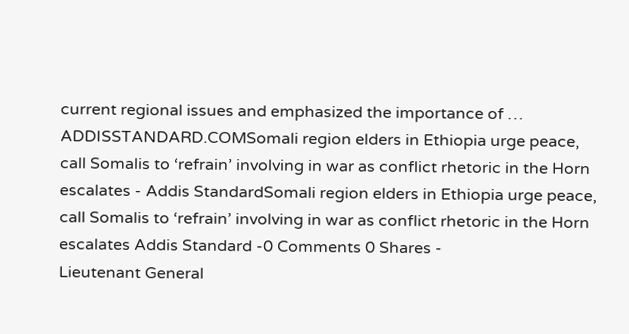current regional issues and emphasized the importance of …
ADDISSTANDARD.COMSomali region elders in Ethiopia urge peace, call Somalis to ‘refrain’ involving in war as conflict rhetoric in the Horn escalates - Addis StandardSomali region elders in Ethiopia urge peace, call Somalis to ‘refrain’ involving in war as conflict rhetoric in the Horn escalates Addis Standard -0 Comments 0 Shares -
Lieutenant General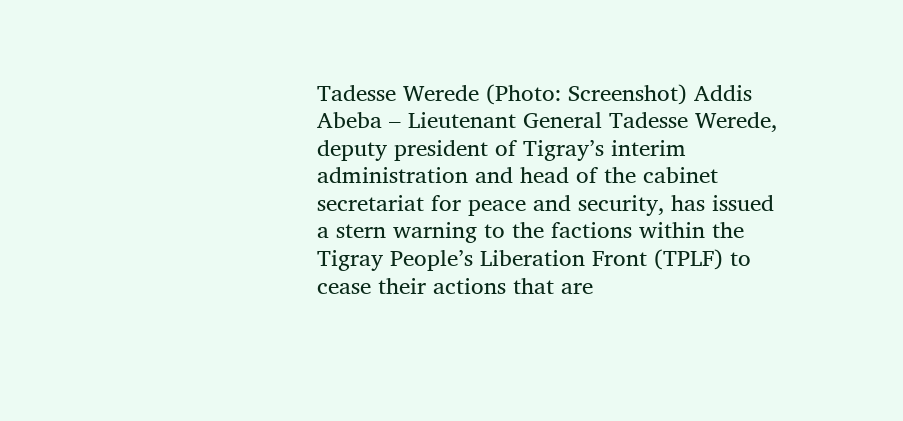Tadesse Werede (Photo: Screenshot) Addis Abeba – Lieutenant General Tadesse Werede, deputy president of Tigray’s interim administration and head of the cabinet secretariat for peace and security, has issued a stern warning to the factions within the Tigray People’s Liberation Front (TPLF) to cease their actions that are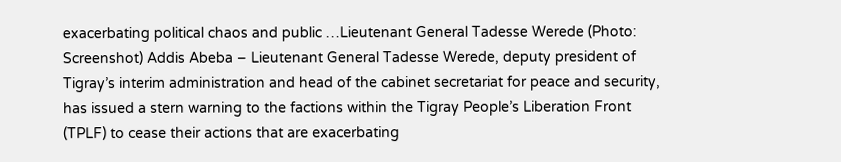exacerbating political chaos and public …Lieutenant General Tadesse Werede (Photo: Screenshot) Addis Abeba – Lieutenant General Tadesse Werede, deputy president of Tigray’s interim administration and head of the cabinet secretariat for peace and security, has issued a stern warning to the factions within the Tigray People’s Liberation Front (TPLF) to cease their actions that are exacerbating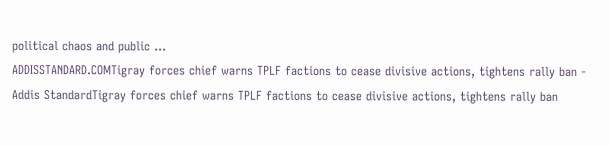political chaos and public …
ADDISSTANDARD.COMTigray forces chief warns TPLF factions to cease divisive actions, tightens rally ban - Addis StandardTigray forces chief warns TPLF factions to cease divisive actions, tightens rally ban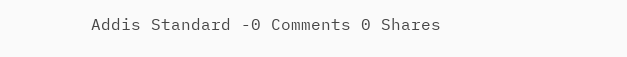Addis Standard -0 Comments 0 Shares